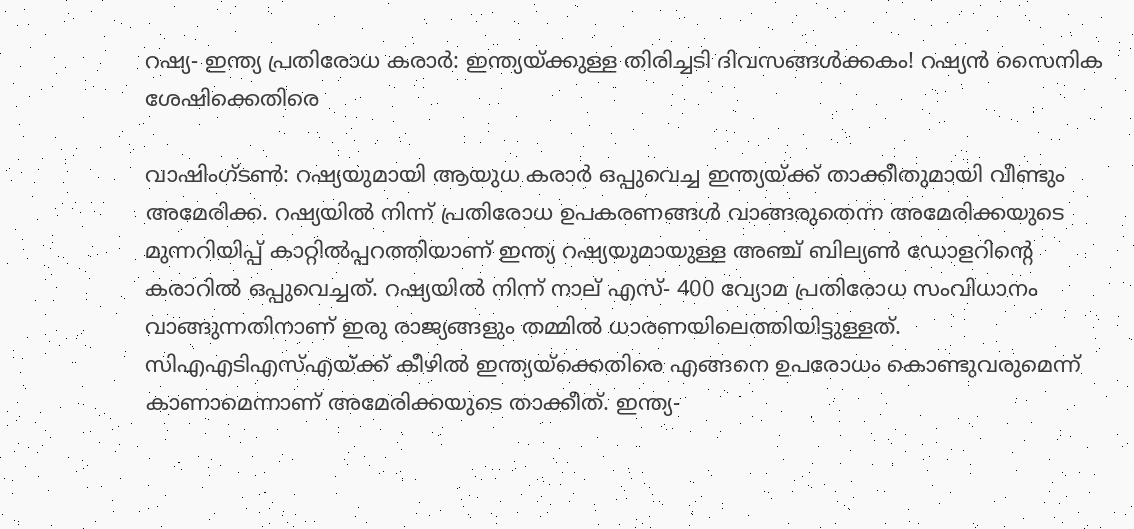റഷ്യ- ഇന്ത്യ പ്രതിരോധ കരാര്‍: ഇന്ത്യയ്ക്കുള്ള തിരിച്ചടി ദിവസങ്ങള്‍ക്കകം! റഷ്യന്‍ സൈനിക ശേഷിക്കെതിരെ

വാഷിംഗ്ടണ്‍: റഷ്യയുമായി ആയുധ കരാര്‍ ഒപ്പുവെച്ച ഇന്ത്യയ്ക്ക് താക്കീതുമായി വീണ്ടും അമേരിക്ക. റഷ്യയില്‍ നിന്ന് പ്രതിരോധ ഉപകരണങ്ങള്‍ വാങ്ങരുതെന്ന അമേരിക്കയുടെ മുന്നറിയിപ്പ് കാറ്റില്‍പ്പറത്തിയാണ് ഇന്ത്യ റഷ്യയുമായുള്ള അ‍ഞ്ച് ബില്യണ്‍ ഡോളറിന്റെ കരാറില്‍ ഒപ്പുവെച്ചത്. റഷ്യയില്‍ നിന്ന് നാല് എസ്- 400 വ്യോമ പ്രതിരോധ സംവിധാനം വാങ്ങുന്നതിനാണ് ഇരു രാജ്യങ്ങളും തമ്മില്‍ ധാരണയിലെത്തിയിട്ടുള്ളത്. സിഎഎടിഎസ്എയ്ക്ക് കീഴില്‍ ഇന്ത്യയ്ക്കെതിരെ എങ്ങനെ ഉപരോധം കൊണ്ടുവരുമെന്ന് കാണാമെന്നാണ് അമേരിക്കയുടെ താക്കീത്. ഇന്ത്യ-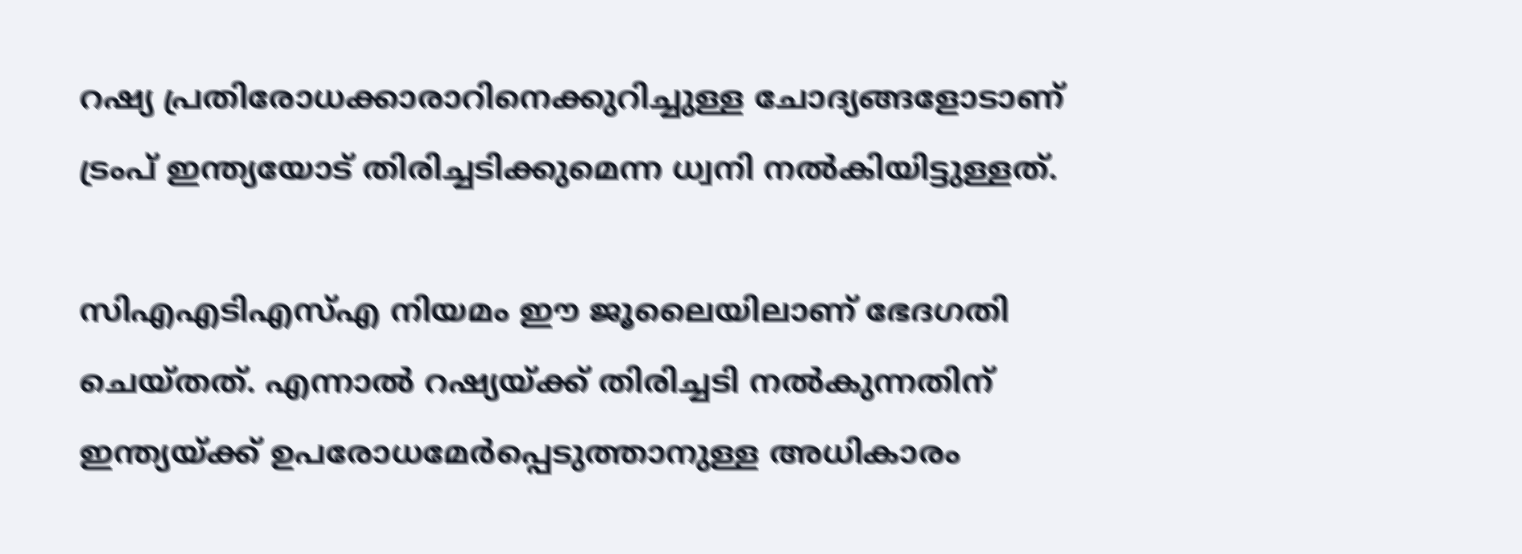റഷ്യ പ്രതിരോധക്കാരാറിനെക്കുറിച്ചുള്ള ചോദ്യങ്ങളോടാണ് ട്രംപ് ഇന്ത്യയോട് തിരിച്ചടിക്കുമെന്ന ധ്വനി നല്‍കിയിട്ടുള്ളത്.

സിഎഎടിഎസ്എ നിയമം ഈ ജൂലൈയിലാണ് ഭേദഗതി ചെയ്തത്. എന്നാല്‍ റഷ്യയ്ക്ക് തിരിച്ചടി നല്‍കുന്നതിന് ഇന്ത്യയ്ക്ക് ഉപരോധമേര്‍പ്പെടുത്താനുള്ള അധികാരം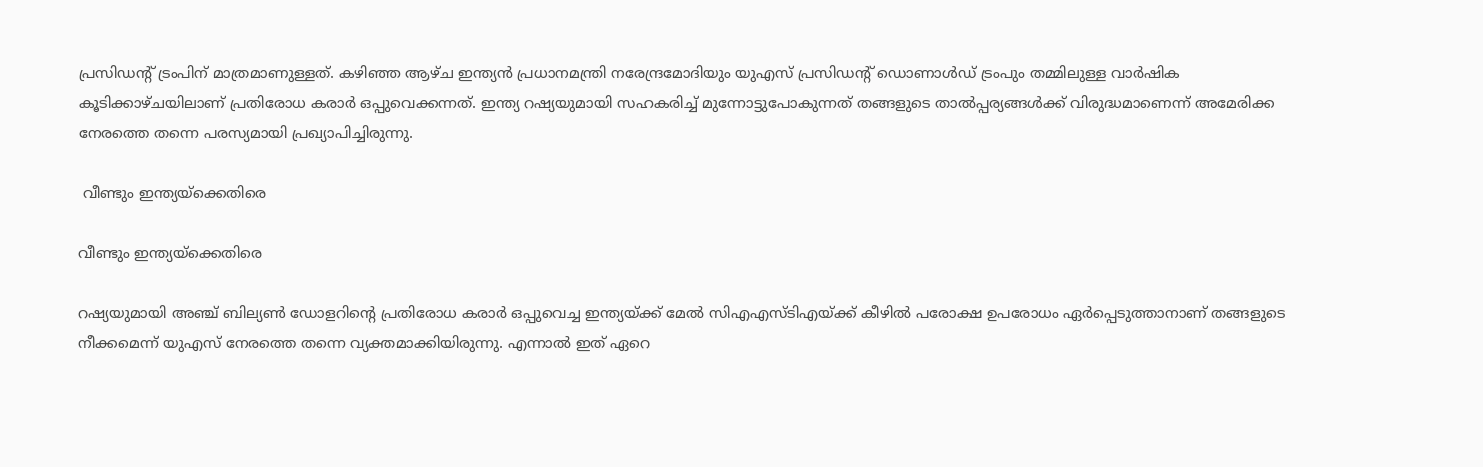പ്രസിഡ‍ന്റ് ട്രംപിന് മാത്രമാണുള്ളത്. കഴിഞ്ഞ ആഴ്ച ഇന്ത്യന്‍ പ്രധാനമന്ത്രി നരേന്ദ്രമോദിയും യുഎസ് പ്രസിഡന്റ് ഡൊണാള്‍ഡ് ട്രംപും തമ്മിലുള്ള വാര്‍ഷിക കൂടിക്കാഴ്ചയിലാണ് പ്രതിരോധ കരാര്‍ ഒപ്പുവെക്കന്നത്. ഇന്ത്യ റഷ്യയുമായി സഹകരിച്ച് മുന്നോട്ടുപോകുന്നത് തങ്ങളുടെ താല്‍പ്പര്യങ്ങള്‍ക്ക് വിരുദ്ധമാണെന്ന് അമേരിക്ക നേരത്തെ തന്നെ പരസ്യമായി പ്രഖ്യാപിച്ചിരുന്നു.

 വീണ്ടും ഇന്ത്യയ്ക്കെതിരെ

വീണ്ടും ഇന്ത്യയ്ക്കെതിരെ

റഷ്യയുമായി അഞ്ച് ബില്യണ്‍ ഡോളറിന്റെ പ്രതിരോധ കരാര്‍ ഒപ്പുവെച്ച ഇന്ത്യയ്ക്ക് മേല്‍ സിഎഎസ്ടിഎയ്ക്ക് കീഴില്‍ പരോക്ഷ ഉപരോധം ഏര്‍പ്പെടുത്താനാണ് തങ്ങളുടെ നീക്കമെന്ന് യുഎസ് നേരത്തെ തന്നെ വ്യക്തമാക്കിയിരുന്നു. എന്നാല്‍ ഇത് ഏറെ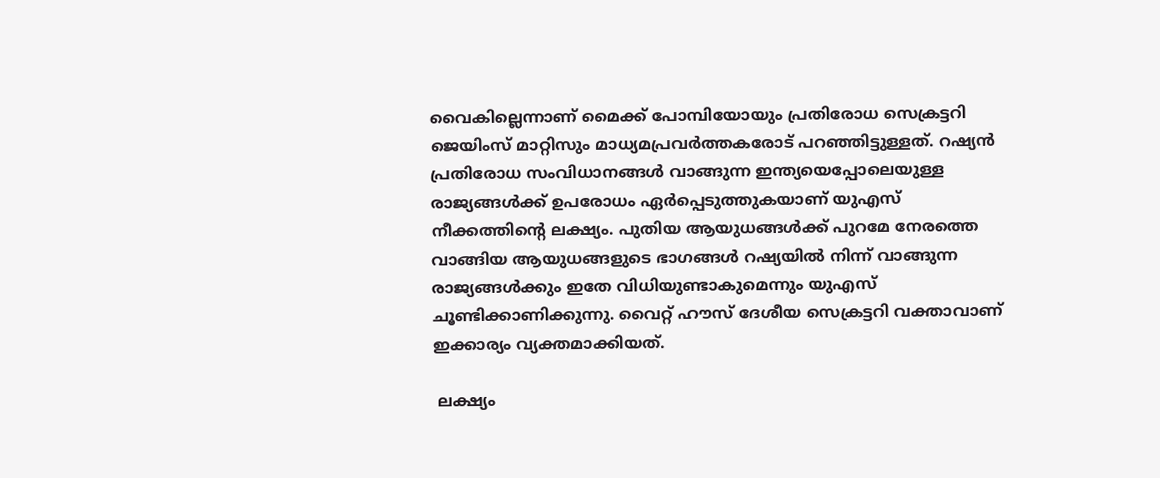വൈകില്ലെന്നാണ് മൈക്ക് പോമ്പിയോയും പ്രതിരോധ സെക്രട്ടറി ജെയിംസ് മാറ്റിസും മാധ്യമപ്രവര്‍ത്തകരോട് പറഞ്ഞിട്ടുള്ളത്. റഷ്യന്‍ പ്രതിരോധ സംവിധാനങ്ങള്‍ വാങ്ങുന്ന ഇന്ത്യയെപ്പോലെയുള്ള രാജ്യങ്ങള്‍ക്ക് ഉപരോധം ഏര്‍പ്പെടുത്തുകയാണ് യുഎസ് നീക്കത്തിന്റെ ലക്ഷ്യം. പുതിയ ആയുധങ്ങള്‍ക്ക് പുറമേ നേരത്തെ വാങ്ങിയ ആയുധങ്ങളുടെ ഭാഗങ്ങള്‍ റഷ്യയില്‍ നിന്ന് വാങ്ങുന്ന രാജ്യങ്ങള്‍ക്കും ഇതേ വിധിയുണ്ടാകുമെന്നും യുഎസ് ചൂണ്ടിക്കാണിക്കുന്നു. വൈറ്റ് ഹൗസ് ദേശീയ സെക്രട്ടറി വക്താവാണ് ഇക്കാര്യം വ്യക്തമാക്കിയത്.

 ലക്ഷ്യം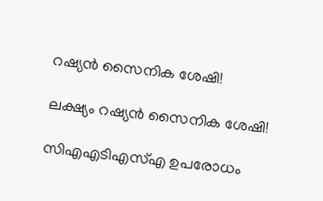റഷ്യന്‍ സൈനിക ശേഷി!

ലക്ഷ്യം റഷ്യന്‍ സൈനിക ശേഷി!

സിഎഎടിഎസ്എ ഉപരോധം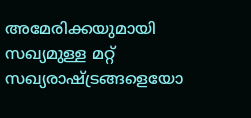അമേരിക്കയുമായി സഖ്യമുള്ള മറ്റ് സഖ്യരാഷ്ട്രങ്ങളെയോ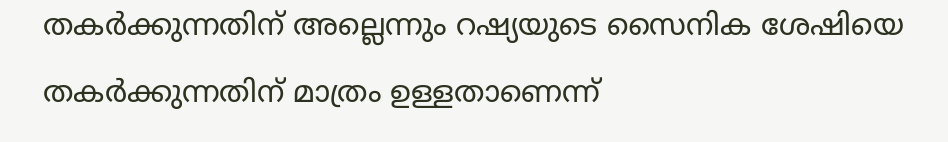തകര്‍ക്കുന്നതിന് അല്ലെന്നും റഷ്യയുടെ സൈനിക ശേഷിയെ തകര്‍ക്കുന്നതിന് മാത്രം ഉള്ളതാണെന്ന്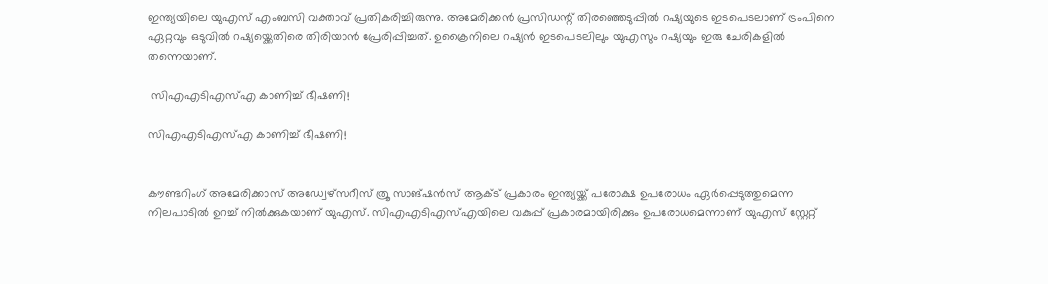ഇന്ത്യയിലെ യുഎസ് എംബസി വക്താവ് പ്രതികരിച്ചിരുന്നു. അമേരിക്കന്‍ പ്രസിഡന്റ് തിരഞ്ഞെടുപ്പില്‍ റഷ്യയുടെ ഇടപെടലാണ് ട്രംപിനെ ഏറ്റവും ഒടുവില്‍ റഷ്യയ്ക്കെതിരെ തിരിയാന്‍ പ്രേരിപ്പിച്ചത്. ഉക്രൈനിലെ റഷ്യന്‍ ഇടപെടലിലും യുഎസും റഷ്യയും ഇരു ചേരികളില്‍ തന്നെയാണ്.

 സിഎഎടിഎസ്എ കാണിച്ച് ഭീഷണി!

സിഎഎടിഎസ്എ കാണിച്ച് ഭീഷണി!


കൗണ്ടറിംഗ് അമേരിക്കാസ് അഡ്വേഴ്സറീസ് ത്രൂ സാങ്ഷന്‍സ് ആക്ട് പ്രകാരം ഇന്ത്യയ്ക്ക് പരോക്ഷ ഉപരോധം ഏര്‍പ്പെടുത്തുമെന്ന നിലപാടില്‍ ഉറച്ച് നില്‍ക്കുകയാണ് യുഎസ്. സിഎഎടിഎസ്എയിലെ വകുപ്പ് പ്രകാരമായിരിക്കും ഉപരോധമെന്നാണ് യുഎസ് സ്റ്റേറ്റ്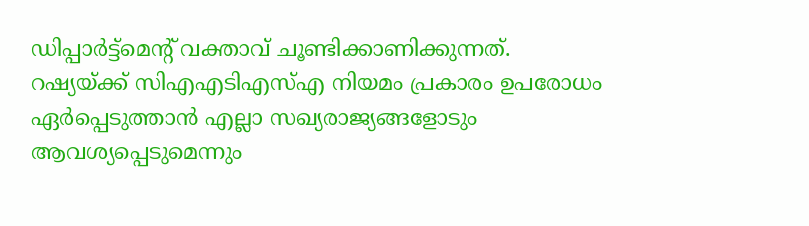ഡിപ്പാര്‍ട്ട്മെന്റ് വക്താവ് ചൂണ്ടിക്കാണിക്കുന്നത്. റഷ്യയ്ക്ക് സിഎഎടിഎസ്എ നിയമം പ്രകാരം ഉപരോധം ഏര്‍പ്പെടുത്താന്‍ എല്ലാ സഖ്യരാജ്യങ്ങളോടും ആവശ്യപ്പെടുമെന്നും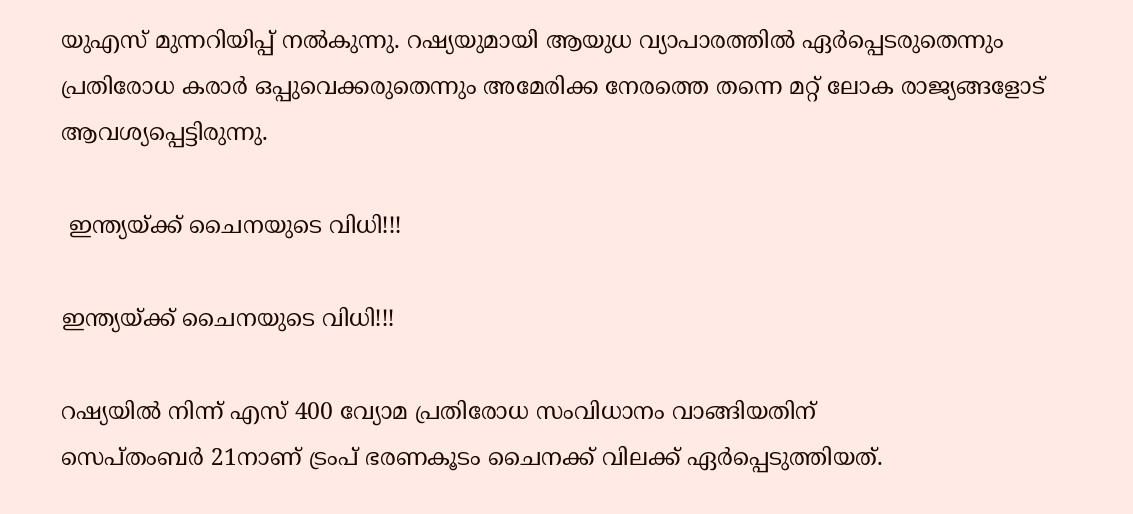യുഎസ് മുന്നറിയിപ്പ് നല്‍കുന്നു. റഷ്യയുമായി ആയുധ വ്യാപാരത്തില്‍ ഏര്‍പ്പെടരുതെന്നും പ്രതിരോധ കരാര്‍ ഒപ്പുവെക്കരുതെന്നും അമേരിക്ക നേരത്തെ തന്നെ മറ്റ് ലോക രാജ്യങ്ങളോട് ആവശ്യപ്പെട്ടിരുന്നു.

 ഇന്ത്യയ്ക്ക് ചൈനയുടെ വിധി!!!

ഇന്ത്യയ്ക്ക് ചൈനയുടെ വിധി!!!

റഷ്യയില്‍ നിന്ന് എസ് 400 വ്യോമ പ്രതിരോധ സംവിധാനം വാങ്ങിയതിന്
സെപ്തംബര്‍ 21നാണ് ട്രംപ് ഭരണകൂടം ചൈനക്ക് വിലക്ക് ഏര്‍പ്പെടുത്തിയത്.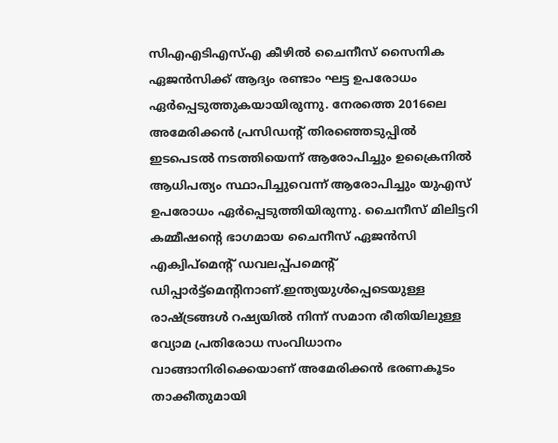സിഎഎടിഎസ്എ കീഴില്‍ ചൈനീസ് സൈനിക ഏജന്‍സിക്ക് ആദ്യം രണ്ടാം ഘട്ട ഉപരോധം ഏര്‍പ്പെടുത്തുകയായിരുന്നു. നേരത്തെ 2016ലെ അമേരിക്കന്‍ പ്രസിഡന്റ് തിരഞ്ഞെടുപ്പില്‍ ഇടപെടല്‍ നടത്തിയെന്ന് ആരോപിച്ചും ഉക്രൈനില്‍ ആധിപത്യം സ്ഥാപിച്ചുവെന്ന് ആരോപിച്ചും യുഎസ് ഉപരോധം ഏര്‍പ്പെടുത്തിയിരുന്നു. ചൈനീസ് മിലിട്ടറി കമ്മീഷന്റെ ഭാഗമായ ചൈനീസ് ഏജന്‍സി എക്വിപ്മെന്റ് ‍ഡവലപ്പ്പമെന്റ് ഡിപ്പാര്‍ട്ട്മെന്റിനാണ്.ഇന്ത്യയുള്‍പ്പെടെയുള്ള രാഷ്ട്രങ്ങള്‍ റഷ്യയില്‍ നിന്ന് സമാന രീതിയിലുള്ള വ്യോമ പ്രതിരോധ സംവിധാനം വാങ്ങാനിരിക്കെയാണ് അമേരിക്കന്‍ ഭരണകൂടം താക്കീതുമായി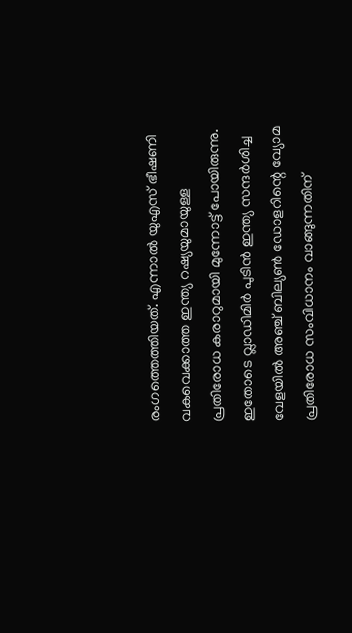രംഗത്തെത്തിയത്. എന്നാല്‍ യുഎസ് ഭീഷണി വകവെക്കാത്ത ഇന്ത്യ റഷ്യയുമായുള്ള പ്രതിരോധ കരാറുമായി മുന്നോട്ട് പോയിരുന്നു. ഇതോടെ വ്ലാഡിമിര്‍ പുടിന്‍ ഇന്ത്യ സന്ദര്‍ശിച്ച വേളയില്‍ അ‍ഞ്ച് ബില്യണ്‍ ഡോളറിന്റെ വ്യോമ പ്രതിരോധ സംവിധാനം വാങ്ങുന്നതിന്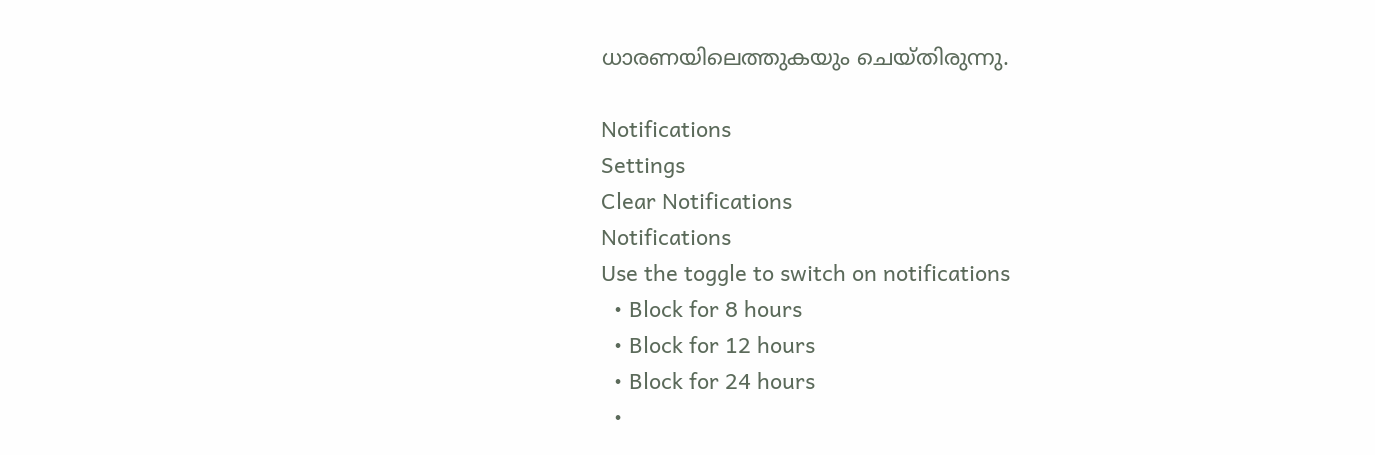ധാരണയിലെത്തുകയും ചെയ്തിരുന്നു.

Notifications
Settings
Clear Notifications
Notifications
Use the toggle to switch on notifications
  • Block for 8 hours
  • Block for 12 hours
  • Block for 24 hours
  •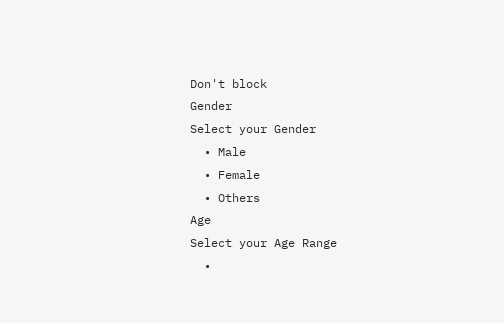Don't block
Gender
Select your Gender
  • Male
  • Female
  • Others
Age
Select your Age Range
  •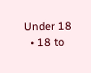Under 18
  • 18 to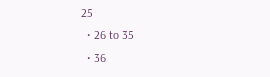25
  • 26 to 35
  • 36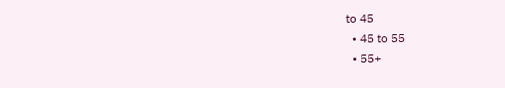to 45
  • 45 to 55
  • 55+